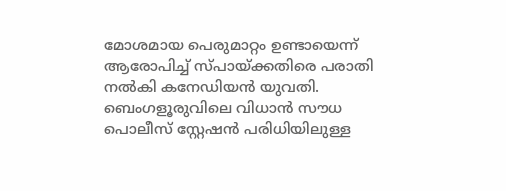മോശമായ പെരുമാറ്റം ഉണ്ടായെന്ന് ആരോപിച്ച് സ്പായ്ക്കതിരെ പരാതി നല്‍കി കനേഡിയന്‍ യുവതി. ബെംഗളൂരുവിലെ വിധാന്‍ സൗധ പൊലീസ് സ്റ്റേഷന്‍ പരിധിയിലുള്ള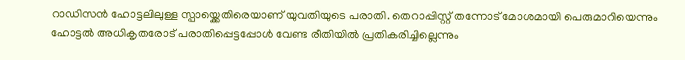റാഡിസന്‍ ഹോട്ടലിലുള്ള സ്പായ്ക്കെതിരെയാണ് യുവതിയുടെ പരാതി. തെറാപ്പിസ്റ്റ് തന്നോട് മോശമായി പെരുമാറിയെന്നും ഹോട്ടല്‍ അധികൃതരോട് പരാതിപ്പെട്ടപ്പോള്‍ വേണ്ട രീതിയില്‍ പ്രതികരിച്ചില്ലെന്നും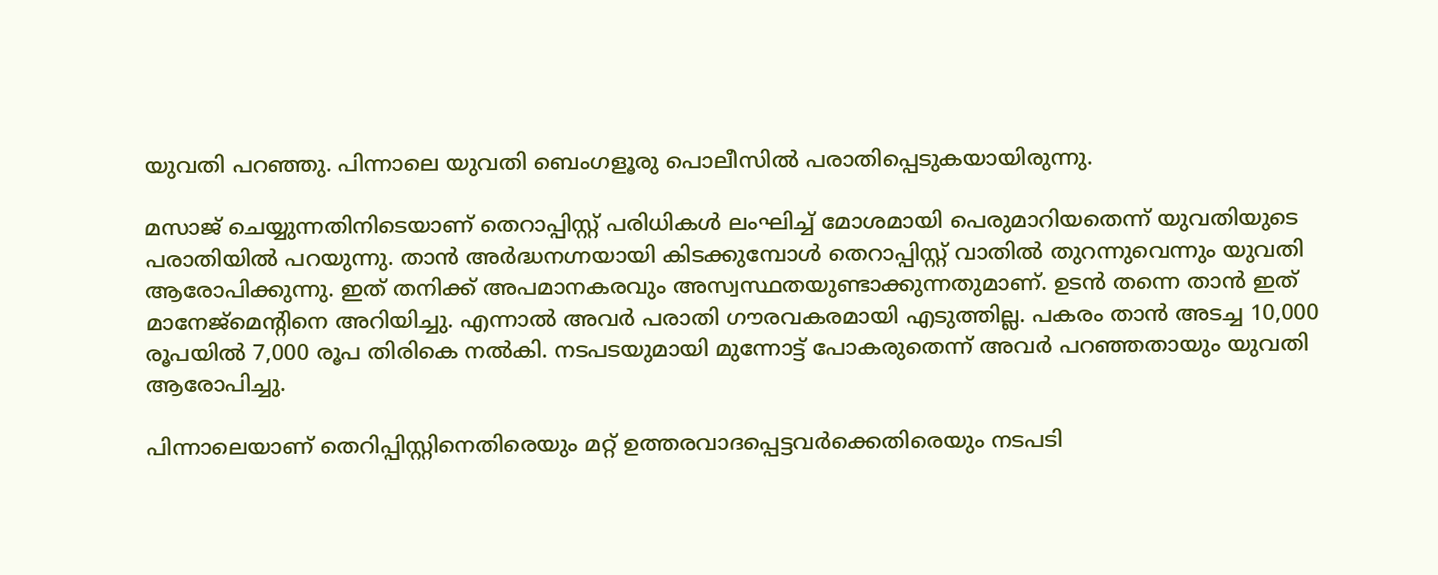യുവതി പറഞ്ഞു. പിന്നാലെ യുവതി ബെംഗളൂരു പൊലീസില്‍ പരാതിപ്പെടുകയായിരുന്നു.

മസാജ് ചെയ്യുന്നതിനിടെയാണ് തെറാപ്പിസ്റ്റ് പരിധികള്‍ ലംഘിച്ച് മോശമായി പെരുമാറിയതെന്ന് യുവതിയുടെ പരാതിയില്‍ പറയുന്നു. താന്‍ അര്‍ദ്ധനഗ്നയായി കിടക്കുമ്പോള്‍ തെറാപ്പിസ്റ്റ് വാതില്‍ തുറന്നുവെന്നും യുവതി ആരോപിക്കുന്നു. ഇത് തനിക്ക് അപമാനകരവും അസ്വസ്ഥതയുണ്ടാക്കുന്നതുമാണ്. ഉടന്‍ തന്നെ താന്‍ ഇത് മാനേജ്മെന്‍റിനെ അറിയിച്ചു. എന്നാല്‍ അവര്‍ പരാതി ഗൗരവകരമായി എടുത്തില്ല. പകരം താന്‍ അടച്ച 10,000 രൂപയില്‍ 7,000 രൂപ തിരികെ നല്‍കി. നടപടയുമായി മുന്നോട്ട് പോകരുതെന്ന് അവര്‍ പറ‍ഞ്ഞതായും യുവതി ആരോപിച്ചു.

പിന്നാലെയാണ് തെറിപ്പിസ്റ്റിനെതിരെയും മറ്റ് ഉത്തരവാദപ്പെട്ടവര്‍ക്കെതിരെയും നടപടി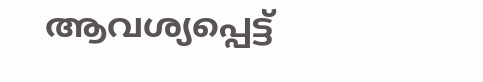ആവശ്യപ്പെട്ട്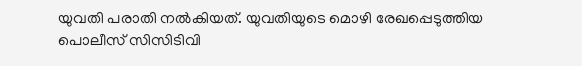യുവതി പരാതി നല്‍കിയത്. യുവതിയുടെ മൊഴി രേഖപ്പെടുത്തിയ പൊലീസ് സിസിടിവി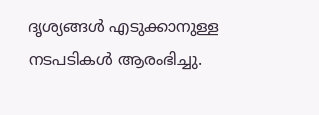ദൃശ്യങ്ങള്‍ എടുക്കാനുള്ള നടപടികള്‍ ആരംഭിച്ചു.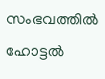സംഭവത്തില്‍ ഹോട്ടല്‍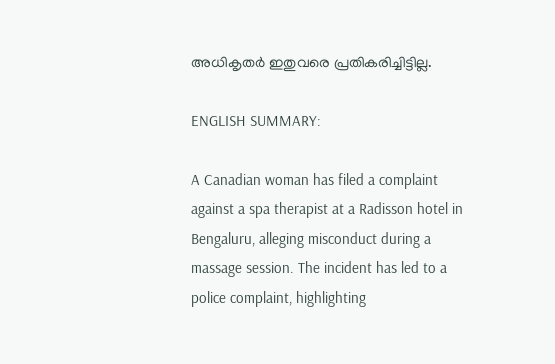അധികൃതര്‍ ഇതുവരെ പ്രതികരിച്ചിട്ടില്ല.

ENGLISH SUMMARY:

A Canadian woman has filed a complaint against a spa therapist at a Radisson hotel in Bengaluru, alleging misconduct during a massage session. The incident has led to a police complaint, highlighting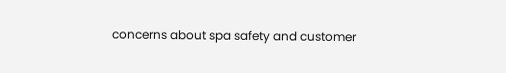concerns about spa safety and customer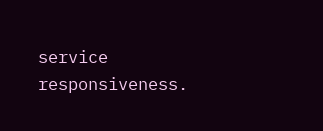service responsiveness.